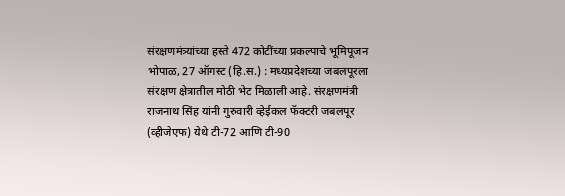संरक्षणमंत्र्यांच्या हस्ते 472 कोटींच्या प्रकल्पाचे भूमिपूजन
भोपाळ, 27 ऑगस्ट (हि.स.) : मध्यप्रदेशच्या जबलपूरला संरक्षण क्षेत्रातील मोठी भेट मिळाली आहे. संरक्षणमंत्री राजनाथ सिंह यांनी गुरुवारी व्हेईकल फॅक्टरी जबलपूर (व्हीजेएफ) येथे टी-72 आणि टी-90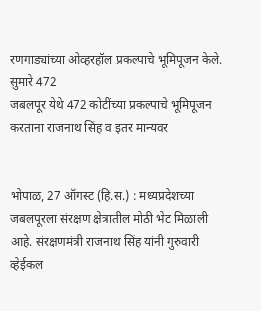रणगाड्यांच्या ओव्हरहॉल प्रकल्पाचे भूमिपूजन केले. सुमारे 472
जबलपूर येथे 472 कोटींच्या प्रकल्पाचे भूमिपूजन करताना राजनाथ सिंह व इतर मान्यवर


भोपाळ, 27 ऑगस्ट (हि.स.) : मध्यप्रदेशच्या जबलपूरला संरक्षण क्षेत्रातील मोठी भेट मिळाली आहे. संरक्षणमंत्री राजनाथ सिंह यांनी गुरुवारी व्हेईकल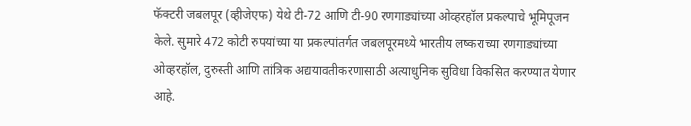फॅक्टरी जबलपूर (व्हीजेएफ) येथे टी-72 आणि टी-90 रणगाड्यांच्या ओव्हरहॉल प्रकल्पाचे भूमिपूजन केले. सुमारे 472 कोटी रुपयांच्या या प्रकल्पांतर्गत जबलपूरमध्ये भारतीय लष्कराच्या रणगाड्यांच्या ओव्हरहॉल, दुरुस्ती आणि तांत्रिक अद्ययावतीकरणासाठी अत्याधुनिक सुविधा विकसित करण्यात येणार आहे.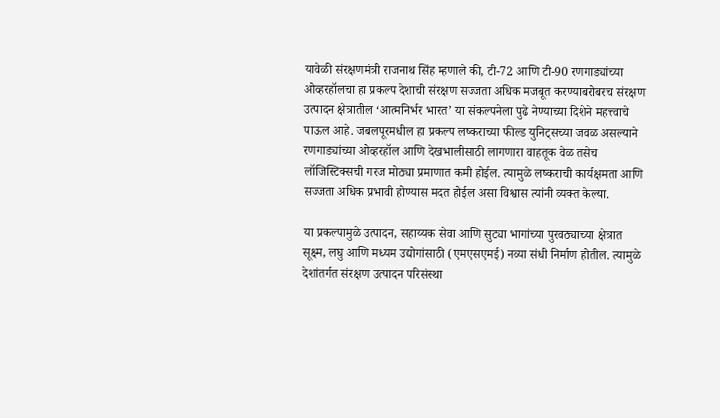यावेळी संरक्षणमंत्री राजनाथ सिंह म्हणाले की, टी-72 आणि टी-90 रणगाड्यांच्या ओव्हरहॉलचा हा प्रकल्प देशाची संरक्षण सज्जता अधिक मजबूत करण्याबरोबरच संरक्षण उत्पादन क्षेत्रातील ‘आत्मनिर्भर भारत’ या संकल्पनेला पुढे नेण्याच्या दिशेने महत्त्वाचे पाऊल आहे. जबलपूरमधील हा प्रकल्प लष्कराच्या फील्ड युनिट्सच्या जवळ असल्याने रणगाड्यांच्या ओव्हरहॉल आणि देखभालीसाठी लागणारा वाहतूक वेळ तसेच लॉजिस्टिक्सची गरज मोठ्या प्रमाणात कमी होईल. त्यामुळे लष्कराची कार्यक्षमता आणि सज्जता अधिक प्रभावी होण्यास मदत होईल असा विश्वास त्यांनी व्यक्त केल्या.

या प्रकल्पामुळे उत्पादन, सहाय्यक सेवा आणि सुट्या भागांच्या पुरवठ्याच्या क्षेत्रात सूक्ष्म, लघु आणि मध्यम उद्योगांसाठी (एमएसएमई) नव्या संधी निर्माण होतील. त्यामुळे देशांतर्गत संरक्षण उत्पादन परिसंस्था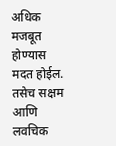अधिक मजबूत होण्यास मदत होईल. तसेच सक्षम आणि लवचिक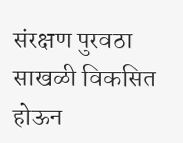संरक्षण पुरवठा साखळी विकसित होऊन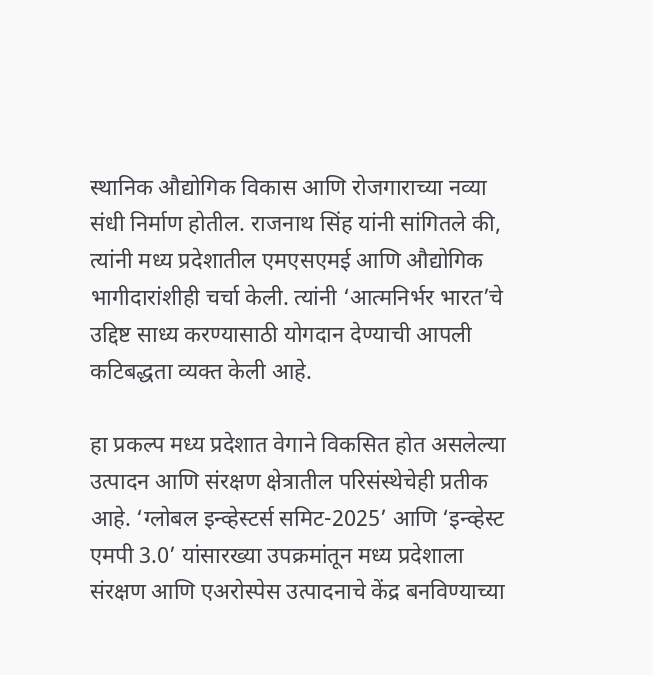स्थानिक औद्योगिक विकास आणि रोजगाराच्या नव्या संधी निर्माण होतील. राजनाथ सिंह यांनी सांगितले की, त्यांनी मध्य प्रदेशातील एमएसएमई आणि औद्योगिक भागीदारांशीही चर्चा केली. त्यांनी ‘आत्मनिर्भर भारत’चे उद्दिष्ट साध्य करण्यासाठी योगदान देण्याची आपली कटिबद्धता व्यक्त केली आहे.

हा प्रकल्प मध्य प्रदेशात वेगाने विकसित होत असलेल्या उत्पादन आणि संरक्षण क्षेत्रातील परिसंस्थेचेही प्रतीक आहे. ‘ग्लोबल इन्व्हेस्टर्स समिट-2025’ आणि ‘इन्व्हेस्ट एमपी 3.0’ यांसारख्या उपक्रमांतून मध्य प्रदेशाला संरक्षण आणि एअरोस्पेस उत्पादनाचे केंद्र बनविण्याच्या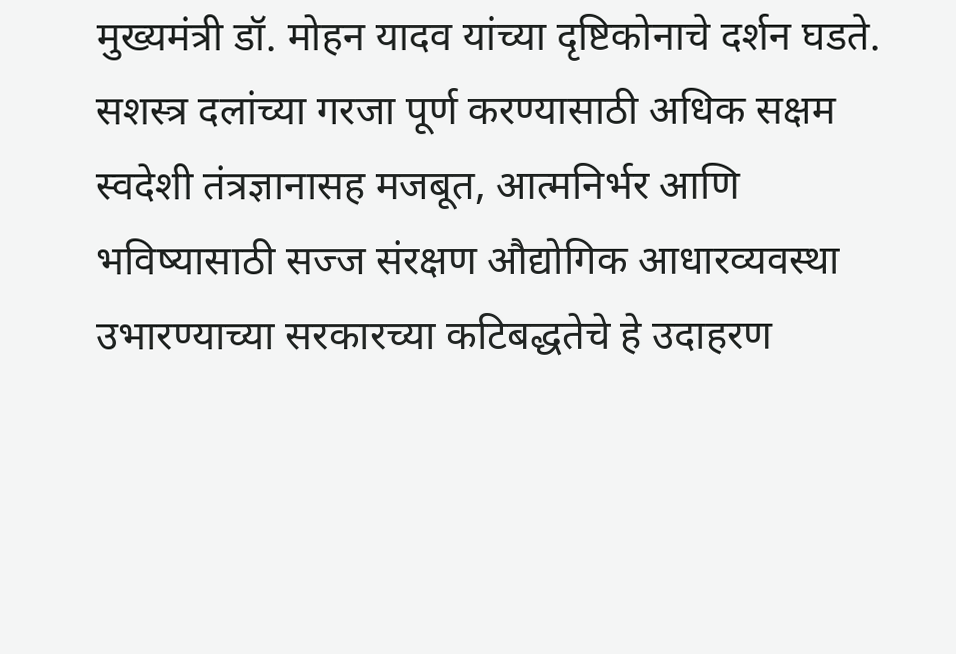मुख्यमंत्री डॉ. मोहन यादव यांच्या दृष्टिकोनाचे दर्शन घडते. सशस्त्र दलांच्या गरजा पूर्ण करण्यासाठी अधिक सक्षम स्वदेशी तंत्रज्ञानासह मजबूत, आत्मनिर्भर आणि भविष्यासाठी सज्ज संरक्षण औद्योगिक आधारव्यवस्था उभारण्याच्या सरकारच्या कटिबद्धतेचे हे उदाहरण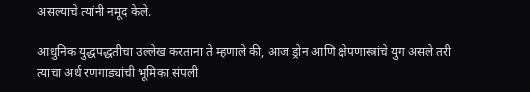असल्याचे त्यांनी नमूद केले.

आधुनिक युद्धपद्धतीचा उल्लेख करताना ते म्हणाले की, आज ड्रोन आणि क्षेपणास्त्रांचे युग असले तरी त्याचा अर्थ रणगाड्यांची भूमिका संपली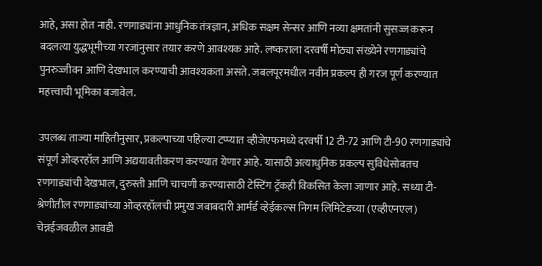आहे, असा होत नाही. रणगाड्यांना आधुनिक तंत्रज्ञान, अधिक सक्षम सेन्सर आणि नव्या क्षमतांनी सुसज्ज करून बदलत्या युद्धभूमीच्या गरजांनुसार तयार करणे आवश्यक आहे. लष्कराला दरवर्षी मोठ्या संख्येने रणगाड्यांचे पुनरुज्जीवन आणि देखभाल करण्याची आवश्यकता असते. जबलपूरमधील नवीन प्रकल्प ही गरज पूर्ण करण्यात महत्त्वाची भूमिका बजावेल.

उपलब्ध ताज्या माहितीनुसार, प्रकल्पाच्या पहिल्या टप्प्यात व्हीजेएफमध्ये दरवर्षी 12 टी-72 आणि टी-90 रणगाड्यांचे संपूर्ण ओव्हरहॉल आणि अद्ययावतीकरण करण्यात येणार आहे. यासाठी अत्याधुनिक प्रकल्प सुविधेसोबतच रणगाड्यांची देखभाल, दुरुस्ती आणि चाचणी करण्यासाठी टेस्टिंग ट्रॅकही विकसित केला जाणार आहे. सध्या टी-श्रेणीतील रणगाड्यांच्या ओव्हरहॉलची प्रमुख जबाबदारी आर्मर्ड व्हेईकल्स निगम लिमिटेडच्या (एव्हीएनएल) चेन्नईजवळील आवडी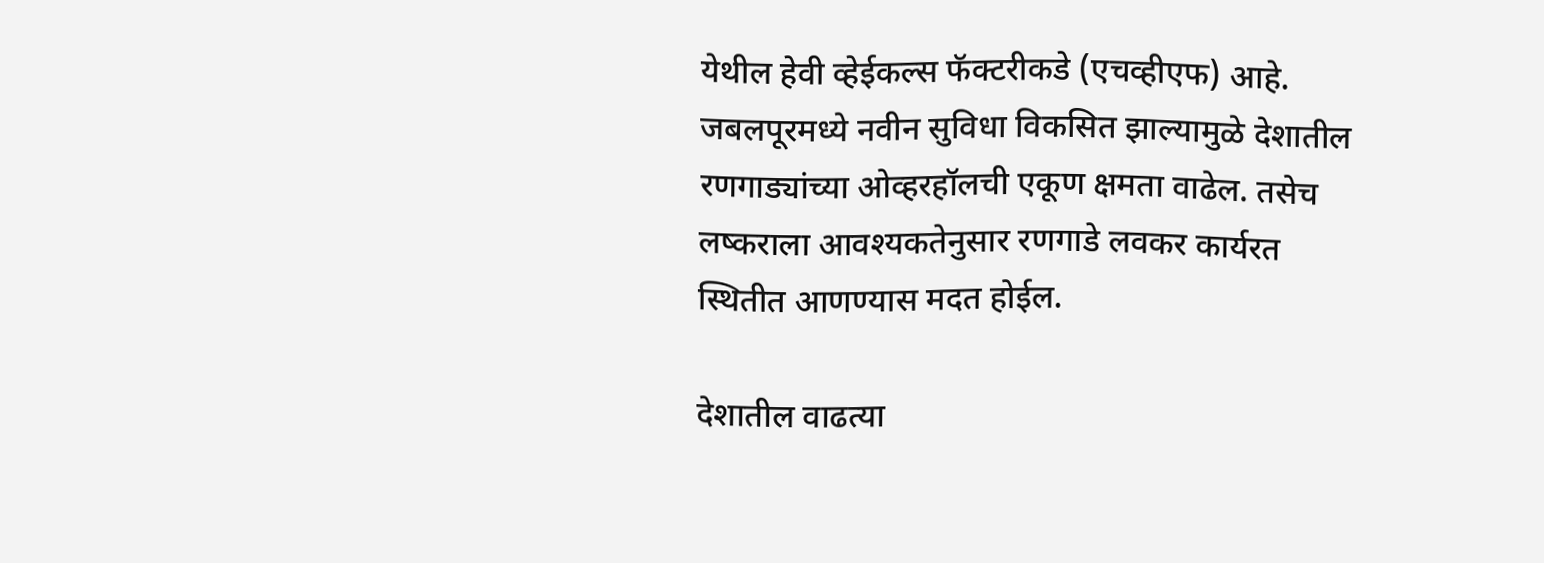येथील हेवी व्हेईकल्स फॅक्टरीकडे (एचव्हीएफ) आहे. जबलपूरमध्ये नवीन सुविधा विकसित झाल्यामुळे देशातील रणगाड्यांच्या ओव्हरहॉलची एकूण क्षमता वाढेल. तसेच लष्कराला आवश्यकतेनुसार रणगाडे लवकर कार्यरत स्थितीत आणण्यास मदत होईल.

देशातील वाढत्या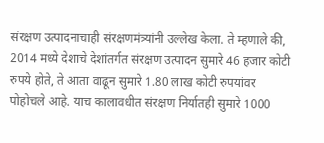संरक्षण उत्पादनाचाही संरक्षणमंत्र्यांनी उल्लेख केला. ते म्हणाले की, 2014 मध्ये देशाचे देशांतर्गत संरक्षण उत्पादन सुमारे 46 हजार कोटी रुपये होते, ते आता वाढून सुमारे 1.80 लाख कोटी रुपयांवर पोहोचले आहे. याच कालावधीत संरक्षण निर्यातही सुमारे 1000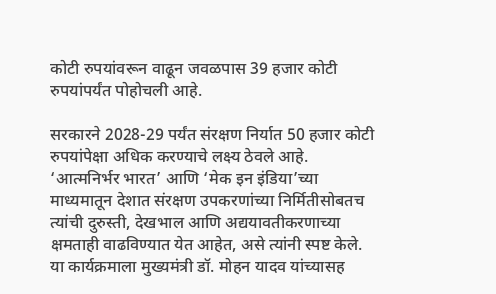कोटी रुपयांवरून वाढून जवळपास 39 हजार कोटी रुपयांपर्यंत पोहोचली आहे.

सरकारने 2028-29 पर्यंत संरक्षण निर्यात 50 हजार कोटी रुपयांपेक्षा अधिक करण्याचे लक्ष्य ठेवले आहे. ‘आत्मनिर्भर भारत’ आणि ‘मेक इन इंडिया’च्या माध्यमातून देशात संरक्षण उपकरणांच्या निर्मितीसोबतच त्यांची दुरुस्ती, देखभाल आणि अद्ययावतीकरणाच्या क्षमताही वाढविण्यात येत आहेत, असे त्यांनी स्पष्ट केले. या कार्यक्रमाला मुख्यमंत्री डॉ. मोहन यादव यांच्यासह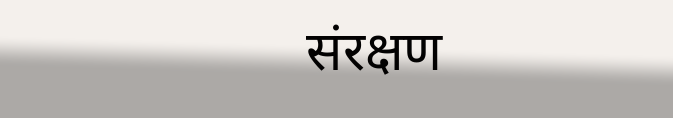संरक्षण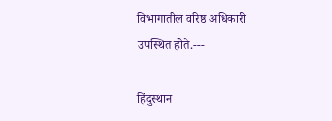विभागातील वरिष्ठ अधिकारी उपस्थित होते.---

हिंदुस्थान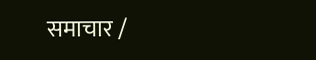समाचार /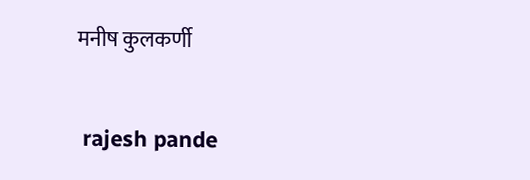मनीष कुलकर्णी


 rajesh pande